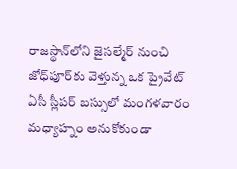రాజస్థాన్‌లోని జైసల్మేర్ నుంచి జోధ్‌పూర్‌కు వెళ్తున్న ఒక ప్రైవేట్ ఏసీ స్లీపర్ బస్సులో మంగళవారం మధ్యాహ్నం అనుకోకుండా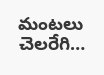మంటలు చెలరేగి…